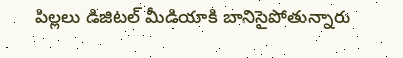పిల్లలు డిజిటల్ మీడియాకి బానిసైపోతున్నారు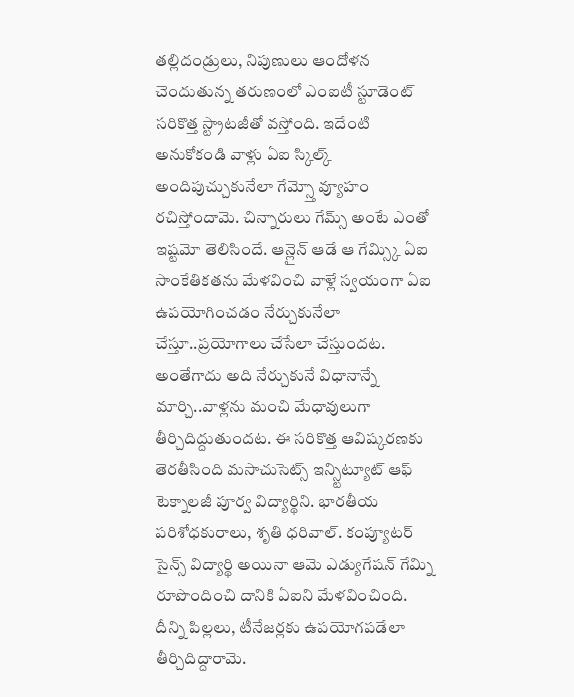తల్లిదండ్రులు, నిపుణులు ఆందోళన చెందుతున్న తరుణంలో ఎంఐటీ స్టూడెంట్ సరికొత్త స్ట్రాటజీతో వస్తోంది. ఇదేంటి అనుకోకండి వాళ్లు ఏఐ స్కిల్క్ అందిపుచ్చుకునేలా గేమ్స్తో వ్యూహం రచిస్తోందామె. చిన్నారులు గేమ్స్ అంటే ఎంతో ఇష్టమో తెలిసిందే. ఆన్లైన్ ఆడే ఆ గేమ్స్కి ఏఐ సాంకేతికతను మేళవించి వాళ్లే స్వయంగా ఏఐ ఉపయోగించడం నేర్చుకునేలా చేస్తూ..ప్రయోగాలు చేసేలా చేస్తుందట.
అంతేగాదు అది నేర్చుకునే విధానాన్నే మార్చి..వాళ్లను మంచి మేధావులుగా తీర్చిదిద్దుతుందట. ఈ సరికొత్త ఆవిష్కరణకు తెరతీసింది మసాచుసెట్స్ ఇన్స్టిట్యూట్ ఆఫ్ టెక్నాలజీ పూర్వ విద్యార్థిని. భారతీయ పరిశోధకురాలు, శృతి ధరివాల్. కంప్యూటర్ సైన్స్ విద్యార్థి అయినా ఆమె ఎడ్యుగేషన్ గేమ్ని రూపొందించి దానికి ఏఐని మేళవించింది.
దీన్ని పిల్లలు, టీనేజర్లకు ఉపయోగపడేలా తీర్చిదిద్దారామె.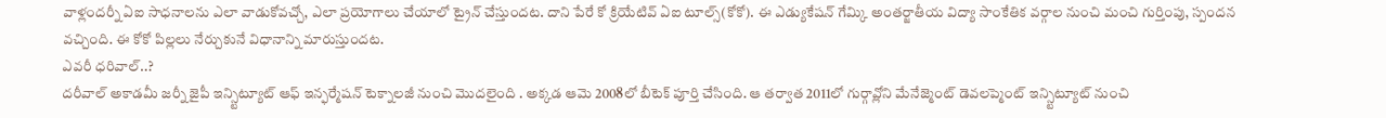వాళ్లందర్నీ ఏఐ సాధనాలను ఎలా వాడుకోవచ్చో, ఎలా ప్రయోగాలు చేయాలో ట్రైన్ చేస్తుందట. దాని పేరే కో క్రియేటివ్ ఏఐ టూల్స్(కోకో). ఈ ఎడ్యుకేషన్ గేమ్కి అంతర్జాతీయ విద్యా సాంకేతిక వర్గాల నుంచి మంచి గుర్తింపు, స్పందన వచ్చింది. ఈ కోకో పిల్లలు నేర్చుకునే విధానాన్ని మారుస్తుందట.
ఎవరీ ధరివాల్..?
దరీవాల్ అకాడమీ జర్నీ జైపీ ఇన్స్టిట్యూట్ ఆఫ్ ఇన్ఫర్మేషన్ టెక్నాలజీ నుంచి మొదలైంది . అక్కడ ఆమె 2008లో బీటెక్ పూర్తి చేసింది. ఆ తర్వాత 2011లో గుర్గావ్లోని మేనేజ్మెంట్ డెవలప్మెంట్ ఇన్స్టిట్యూట్ నుంచి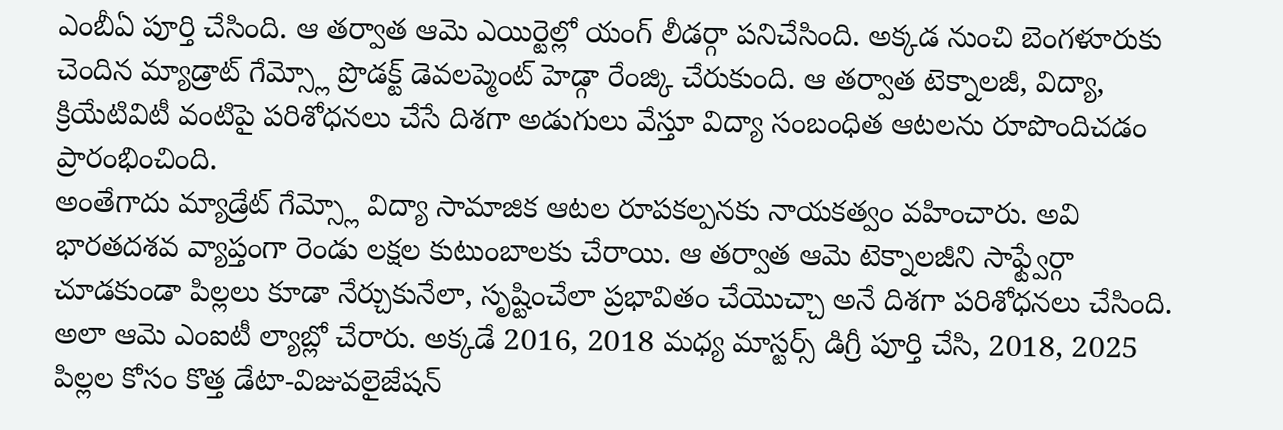ఎంబీఏ పూర్తి చేసింది. ఆ తర్వాత ఆమె ఎయిర్టెల్లో యంగ్ లీడర్గా పనిచేసింది. అక్కడ నుంచి బెంగళూరుకు చెందిన మ్యాడ్రాట్ గేమ్స్లో ప్రొడక్ట్ డెవలప్మెంట్ హెడ్గా రేంజ్కి చేరుకుంది. ఆ తర్వాత టెక్నాలజీ, విద్యా, క్రియేటివిటీ వంటిపై పరిశోధనలు చేసే దిశగా అడుగులు వేస్తూ విద్యా సంబంధిత ఆటలను రూపొందిచడం ప్రారంభించింది.
అంతేగాదు మ్యాడ్రేట్ గేమ్స్లో విద్యా సామాజిక ఆటల రూపకల్పనకు నాయకత్వం వహించారు. అవి భారతదశవ వ్యాప్తంగా రెండు లక్షల కుటుంబాలకు చేరాయి. ఆ తర్వాత ఆమె టెక్నాలజీని సాఫ్ట్వేర్గా చూడకుండా పిల్లలు కూడా నేర్చుకునేలా, సృష్టించేలా ప్రభావితం చేయొచ్చా అనే దిశగా పరిశోధనలు చేసింది. అలా ఆమె ఎంఐటీ ల్యాబ్లో చేరారు. అక్కడే 2016, 2018 మధ్య మాస్టర్స్ డిగ్రీ పూర్తి చేసి, 2018, 2025 పిల్లల కోసం కొత్త డేటా-విజువలైజేషన్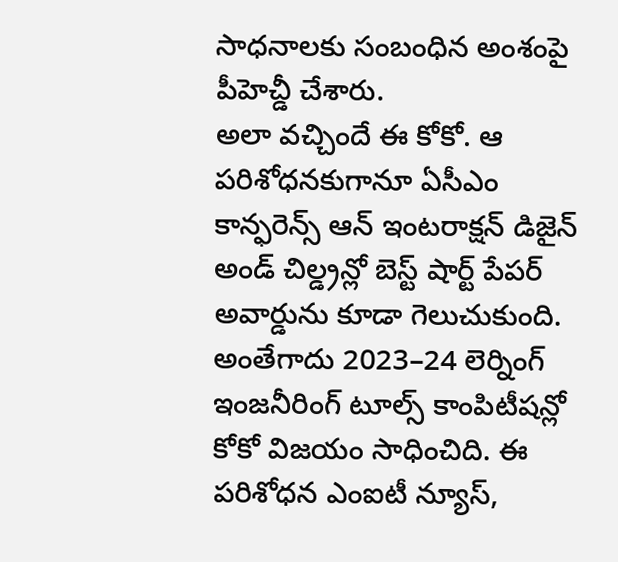సాధనాలకు సంబంధిన అంశంపై పీహెచ్డీ చేశారు.
అలా వచ్చిందే ఈ కోకో. ఆ పరిశోధనకుగానూ ఏసీఎం కాన్ఫరెన్స్ ఆన్ ఇంటరాక్షన్ డిజైన్ అండ్ చిల్డ్రన్లో బెస్ట్ షార్ట్ పేపర్ అవార్డును కూడా గెలుచుకుంది. అంతేగాదు 2023–24 లెర్నింగ్ ఇంజనీరింగ్ టూల్స్ కాంపిటీషన్లో కోకో విజయం సాధించిది. ఈ పరిశోధన ఎంఐటీ న్యూస్,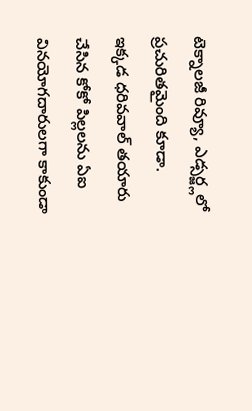టెక్నాలజీ రివ్యూ, ఎడ్సర్జ్లలో ప్రచురితమైంది కూడా.
ఇక్కడ ధరివవాల్ తయారు చేసిన కోకో పిల్లలను ఏఐ వినయోగదారులగా కాకుండా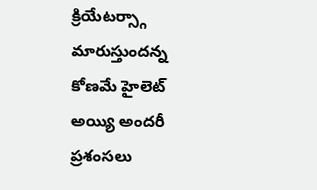క్రియేటర్స్గా మారుస్తుందన్న కోణమే హైలెట్ అయ్యి అందరీ ప్రశంసలు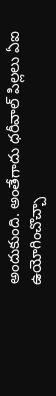అందుకుంది. అంతేగాదు ధరీవాల్ పిల్లలు ఏఐ ఉయోగించొచ్చా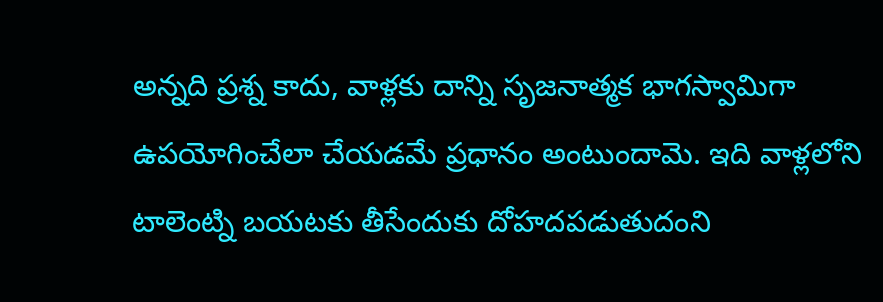అన్నది ప్రశ్న కాదు, వాళ్లకు దాన్ని సృజనాత్మక భాగస్వామిగా ఉపయోగించేలా చేయడమే ప్రధానం అంటుందామె. ఇది వాళ్లలోని టాలెంట్ని బయటకు తీసేందుకు దోహదపడుతుదంని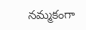నమ్మకంగా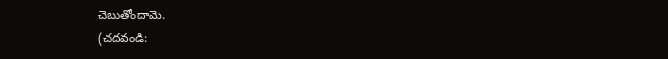చెబుతోందామె.
(చదవండి: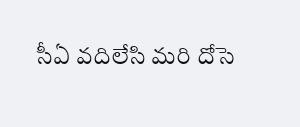సీఏ వదిలేసి మరి దోసె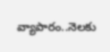వ్యాపారం..నెలకు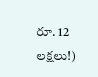రూ. 12 లక్షలు!)